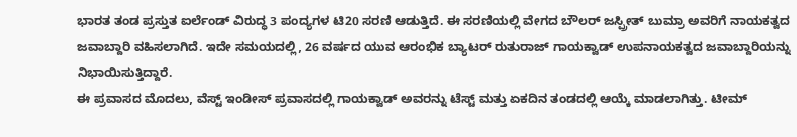ಭಾರತ ತಂಡ ಪ್ರಸ್ತುತ ಐರ್ಲೆಂಡ್ ವಿರುದ್ಧ 3 ಪಂದ್ಯಗಳ ಟಿ20 ಸರಣಿ ಆಡುತ್ತಿದೆ. ಈ ಸರಣಿಯಲ್ಲಿ ವೇಗದ ಬೌಲರ್ ಜಸ್ಪ್ರೀತ್ ಬುಮ್ರಾ ಅವರಿಗೆ ನಾಯಕತ್ವದ ಜವಾಬ್ದಾರಿ ವಹಿಸಲಾಗಿದೆ. ಇದೇ ಸಮಯದಲ್ಲಿ, 26 ವರ್ಷದ ಯುವ ಆರಂಭಿಕ ಬ್ಯಾಟರ್ ರುತುರಾಜ್ ಗಾಯಕ್ವಾಡ್ ಉಪನಾಯಕತ್ವದ ಜವಾಬ್ದಾರಿಯನ್ನು ನಿಭಾಯಿಸುತ್ತಿದ್ದಾರೆ.
ಈ ಪ್ರವಾಸದ ಮೊದಲು, ವೆಸ್ಟ್ ಇಂಡೀಸ್ ಪ್ರವಾಸದಲ್ಲಿ ಗಾಯಕ್ವಾಡ್ ಅವರನ್ನು ಟೆಸ್ಟ್ ಮತ್ತು ಏಕದಿನ ತಂಡದಲ್ಲಿ ಆಯ್ಕೆ ಮಾಡಲಾಗಿತ್ತು. ಟೀಮ್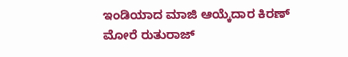ಇಂಡಿಯಾದ ಮಾಜಿ ಆಯ್ಕೆದಾರ ಕಿರಣ್ ಮೋರೆ ರುತುರಾಜ್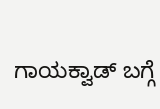ಗಾಯಕ್ವಾಡ್ ಬಗ್ಗೆ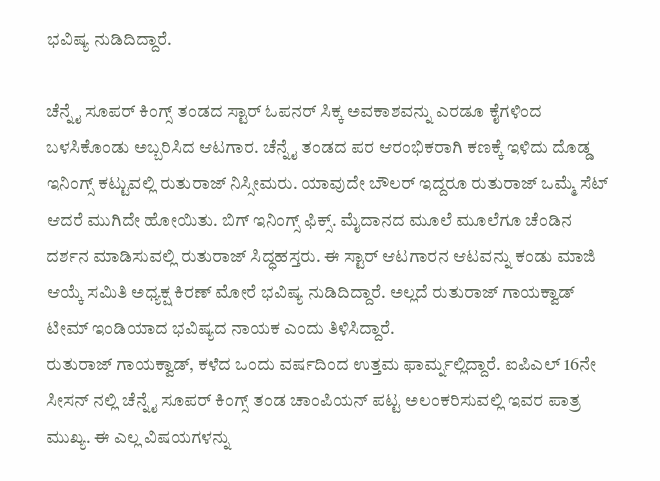ಭವಿಷ್ಯ ನುಡಿದಿದ್ದಾರೆ.

ಚೆನ್ನೈ ಸೂಪರ್ ಕಿಂಗ್ಸ್ ತಂಡದ ಸ್ಟಾರ್ ಓಪನರ್ ಸಿಕ್ಕ ಅವಕಾಶವನ್ನು ಎರಡೂ ಕೈಗಳಿಂದ ಬಳಸಿಕೊಂಡು ಅಬ್ಬರಿಸಿದ ಆಟಗಾರ. ಚೆನ್ನೈ ತಂಡದ ಪರ ಆರಂಭಿಕರಾಗಿ ಕಣಕ್ಕೆ ಇಳಿದು ದೊಡ್ಡ ಇನಿಂಗ್ಸ್ ಕಟ್ಟುವಲ್ಲಿ ರುತುರಾಜ್ ನಿಸ್ಸೀಮರು. ಯಾವುದೇ ಬೌಲರ್ ಇದ್ದರೂ ರುತುರಾಜ್ ಒಮ್ಮೆ ಸೆಟ್ ಆದರೆ ಮುಗಿದೇ ಹೋಯಿತು. ಬಿಗ್ ಇನಿಂಗ್ಸ್ ಫಿಕ್ಸ್. ಮೈದಾನದ ಮೂಲೆ ಮೂಲೆಗೂ ಚೆಂಡಿನ ದರ್ಶನ ಮಾಡಿಸುವಲ್ಲಿ ರುತುರಾಜ್ ಸಿದ್ಧಹಸ್ತರು. ಈ ಸ್ಟಾರ್ ಆಟಗಾರನ ಆಟವನ್ನು ಕಂಡು ಮಾಜಿ ಆಯ್ಕೆ ಸಮಿತಿ ಅಧ್ಯಕ್ಷ ಕಿರಣ್ ಮೋರೆ ಭವಿಷ್ಯ ನುಡಿದಿದ್ದಾರೆ. ಅಲ್ಲದೆ ರುತುರಾಜ್ ಗಾಯಕ್ವಾಡ್ ಟೀಮ್ ಇಂಡಿಯಾದ ಭವಿಷ್ಯದ ನಾಯಕ ಎಂದು ತಿಳಿಸಿದ್ದಾರೆ.
ರುತುರಾಜ್ ಗಾಯಕ್ವಾಡ್, ಕಳೆದ ಒಂದು ವರ್ಷದಿಂದ ಉತ್ತಮ ಫಾರ್ಮ್ನಲ್ಲಿದ್ದಾರೆ. ಐಪಿಎಲ್ 16ನೇ ಸೀಸನ್ ನಲ್ಲಿ ಚೆನ್ನೈ ಸೂಪರ್ ಕಿಂಗ್ಸ್ ತಂಡ ಚಾಂಪಿಯನ್ ಪಟ್ಟ ಅಲಂಕರಿಸುವಲ್ಲಿ ಇವರ ಪಾತ್ರ ಮುಖ್ಯ. ಈ ಎಲ್ಲ ವಿಷಯಗಳನ್ನು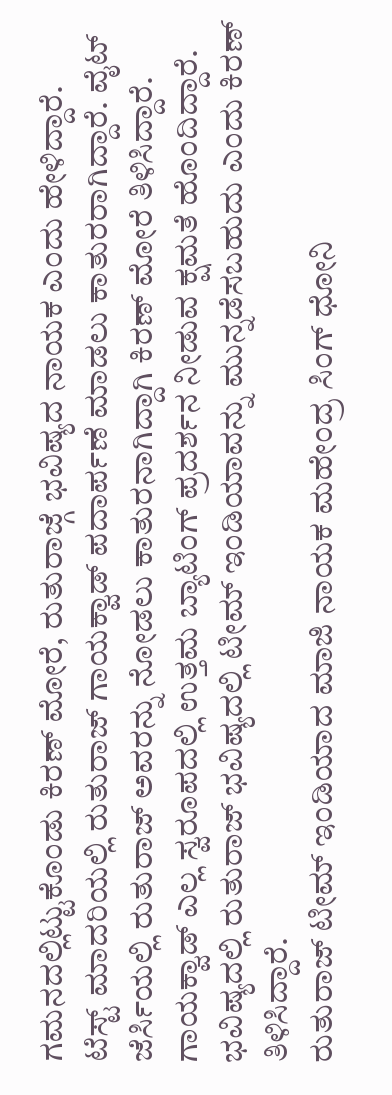ಗಮನದಲ್ಲಿಟ್ಟುಕೊಂಡು ಕಿರಣ್ ಮೋರೆ, ರುತುರಾಜ್ಗೆ ಭವಿಷ್ಯದ ನಾಯಕ ಎಂದು ಹೇಳಿದ್ದಾರೆ.
ಟೆಸ್ಟ್ ಮಾದರಿಯಲ್ಲಿ ರುತುರಾಜ್ ಗಾಯಕ್ವಾಡ್ ಪದಾರ್ಪಣೆ ಮಾಡಲು ಕಾತುರರಾಗಿದ್ದಾರೆ. ವೈಟ್ ಜೆರ್ಸಿಯಲ್ಲಿ ರುತುರಾಜ್ ಅವರನ್ನು ನೋಡಲು ಕಾತುರನಾಗಿದ್ದಾಗಿ ಕಿರಣ್ ಮೋರೆ ತಿಳಿಸಿದ್ದಾರೆ. ಗಾಯಕ್ವಾಡ್ ಎಲ್ಲ ಸ್ವರೂಪದಲ್ಲಿ ಉತ್ತಮ ಬ್ಯಾಟಿಂಗ್ ಪ್ರದರ್ಶನ ನೀಡುವ ಕ್ಷಮತೆ ಹೊಂದಿದ್ದಾರೆ. ಭವಿಷ್ಯದಲ್ಲಿ ರುತುರಾಜ್ ಭವಿಷ್ಯದಲ್ಲಿ ಟೀಮ್ ಇಂಡಿಯಾವನ್ನು ಮುನ್ನಡೆಸಬಹುದು ಎಂದು ಕಿರಣ್ ತಿಳಿಸಿದ್ದಾರೆ.
ರುತುರಾಜ್ ಟೀಮ್ ಇಂಡಿಯಾದ ಮಾಜಿ ನಾಯಕ ಮಹೇಂದ್ರ ಸಿಂಗ್ ಧೋನಿ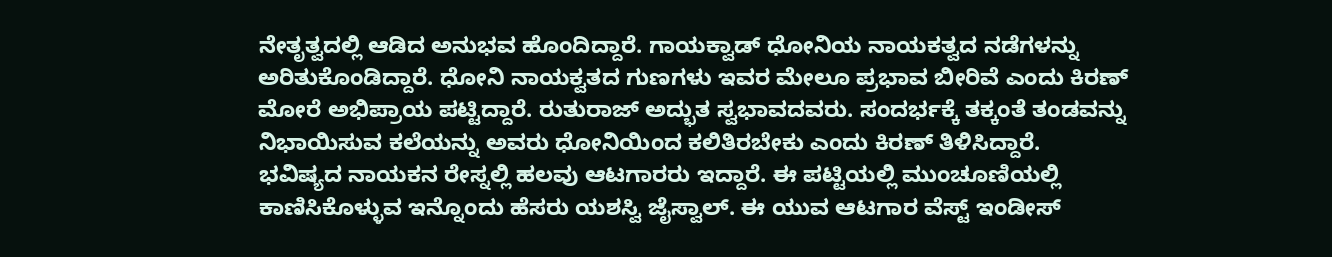ನೇತೃತ್ವದಲ್ಲಿ ಆಡಿದ ಅನುಭವ ಹೊಂದಿದ್ದಾರೆ. ಗಾಯಕ್ವಾಡ್ ಧೋನಿಯ ನಾಯಕತ್ವದ ನಡೆಗಳನ್ನು ಅರಿತುಕೊಂಡಿದ್ದಾರೆ. ಧೋನಿ ನಾಯಕ್ವತದ ಗುಣಗಳು ಇವರ ಮೇಲೂ ಪ್ರಭಾವ ಬೀರಿವೆ ಎಂದು ಕಿರಣ್ ಮೋರೆ ಅಭಿಪ್ರಾಯ ಪಟ್ಟಿದ್ದಾರೆ. ರುತುರಾಜ್ ಅದ್ಭುತ ಸ್ವಭಾವದವರು. ಸಂದರ್ಭಕ್ಕೆ ತಕ್ಕಂತೆ ತಂಡವನ್ನು ನಿಭಾಯಿಸುವ ಕಲೆಯನ್ನು ಅವರು ಧೋನಿಯಿಂದ ಕಲಿತಿರಬೇಕು ಎಂದು ಕಿರಣ್ ತಿಳಿಸಿದ್ದಾರೆ.
ಭವಿಷ್ಯದ ನಾಯಕನ ರೇಸ್ನಲ್ಲಿ ಹಲವು ಆಟಗಾರರು ಇದ್ದಾರೆ. ಈ ಪಟ್ಟಿಯಲ್ಲಿ ಮುಂಚೂಣಿಯಲ್ಲಿ ಕಾಣಿಸಿಕೊಳ್ಳುವ ಇನ್ನೊಂದು ಹೆಸರು ಯಶಸ್ವಿ ಜೈಸ್ವಾಲ್. ಈ ಯುವ ಆಟಗಾರ ವೆಸ್ಟ್ ಇಂಡೀಸ್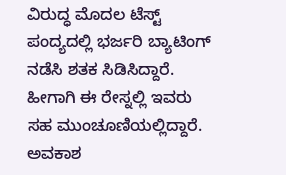ವಿರುದ್ಧ ಮೊದಲ ಟೆಸ್ಟ್ ಪಂದ್ಯದಲ್ಲಿ ಭರ್ಜರಿ ಬ್ಯಾಟಿಂಗ್ ನಡೆಸಿ ಶತಕ ಸಿಡಿಸಿದ್ದಾರೆ. ಹೀಗಾಗಿ ಈ ರೇಸ್ನಲ್ಲಿ ಇವರು ಸಹ ಮುಂಚೂಣಿಯಲ್ಲಿದ್ದಾರೆ. ಅವಕಾಶ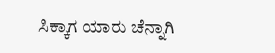ಸಿಕ್ಕಾಗ ಯಾರು ಚೆನ್ನಾಗಿ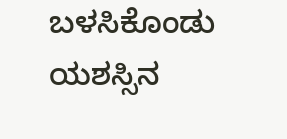ಬಳಸಿಕೊಂಡು ಯಶಸ್ಸಿನ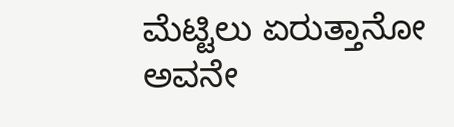ಮೆಟ್ಟಿಲು ಏರುತ್ತಾನೋ ಅವನೇ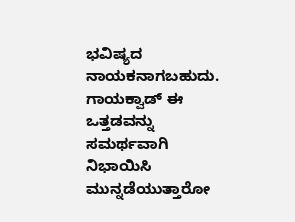ಭವಿಷ್ಯದ ನಾಯಕನಾಗಬಹುದು. ಗಾಯಕ್ವಾಡ್ ಈ ಒತ್ತಡವನ್ನು ಸಮರ್ಥವಾಗಿ ನಿಭಾಯಿಸಿ ಮುನ್ನಡೆಯುತ್ತಾರೋ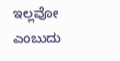ಇಲ್ಲವೋ ಎಂಬುದು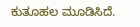ಕುತೂಹಲ ಮೂಡಿಸಿದೆ.